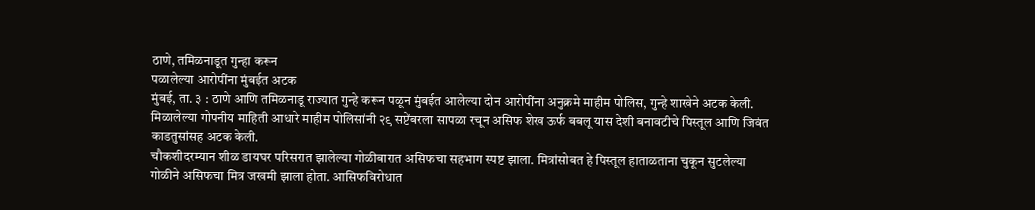ठाणे, तमिळनाडूत गुन्हा करून
पळालेल्या आरोपींना मुंबईत अटक
मुंबई, ता. ३ : ठाणे आणि तमिळनाडू राज्यात गुन्हे करून पळून मुंबईत आलेल्या दोन आरोपींना अनुक्रमे माहीम पोलिस, गुन्हे शाखेने अटक केली. मिळालेल्या गोपनीय माहिती आधारे माहीम पोलिसांनी २९ सप्टेंबरला सापळा रचून असिफ शेख ऊर्फ बबलू यास देशी बनावटीचे पिस्तूल आणि जिवंत काडतुसांसह अटक केली.
चौकशीदरम्यान शीळ डायघर परिसरात झालेल्या गोळीबारात असिफचा सहभाग स्पष्ट झाला. मित्रांसोबत हे पिस्तूल हाताळताना चुकून सुटलेल्या गोळीने असिफचा मित्र जखमी झाला होता. आसिफविरोधात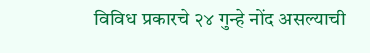विविध प्रकारचे २४ गुन्हे नोंद असल्याची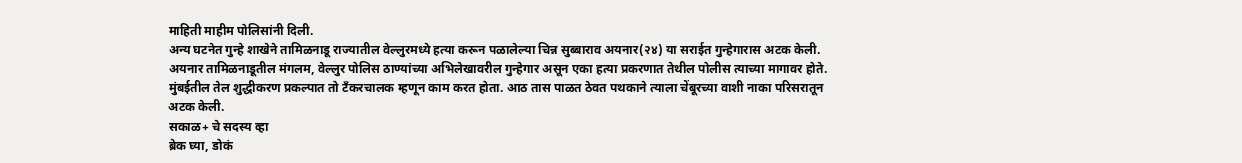माहिती माहीम पोलिसांनी दिली.
अन्य घटनेत गुन्हे शाखेने तामिळनाडू राज्यातील वेल्लुरमध्ये हत्या करून पळालेल्या चिन्न सुब्बाराव अयनार(२४) या सराईत गुन्हेगारास अटक केली. अयनार तामिळनाडूतील मंगलम, वेल्लुर पोलिस ठाण्यांच्या अभिलेखावरील गुन्हेगार असून एका हत्या प्रकरणात तेथील पोलीस त्याच्या मागावर होते. मुंबईतील तेल शुद्धीकरण प्रकल्पात तो टँकरचालक म्हणून काम करत होता. आठ तास पाळत ठेवत पथकाने त्याला चेंबूरच्या वाशी नाका परिसरातून अटक केली.
सकाळ+ चे सदस्य व्हा
ब्रेक घ्या, डोकं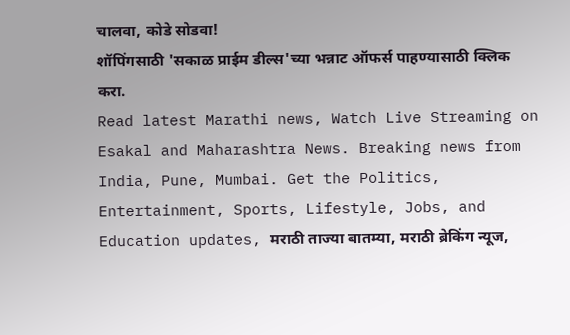चालवा, कोडे सोडवा!
शॉपिंगसाठी 'सकाळ प्राईम डील्स'च्या भन्नाट ऑफर्स पाहण्यासाठी क्लिक करा.
Read latest Marathi news, Watch Live Streaming on Esakal and Maharashtra News. Breaking news from India, Pune, Mumbai. Get the Politics, Entertainment, Sports, Lifestyle, Jobs, and Education updates, मराठी ताज्या बातम्या, मराठी ब्रेकिंग न्यूज,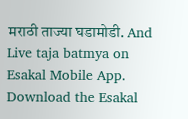मराठी ताज्या घडामोडी. And Live taja batmya on Esakal Mobile App. Download the Esakal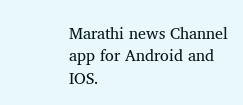Marathi news Channel app for Android and IOS.